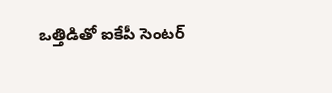ఒత్తిడితో ఐకేపీ సెంటర్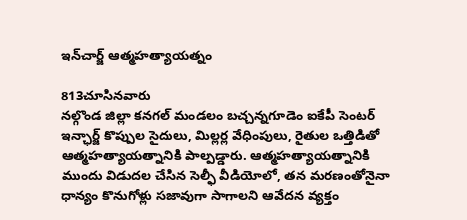ఇన్‌చార్జ్ ఆత్మహత్యాయత్నం

813చూసినవారు
నల్గొండ జిల్లా కనగల్ మండలం బచ్చన్నగూడెం ఐకేపీ సెంటర్ ఇన్ఛార్జ్ కొప్పుల సైదులు, మిల్లర్ల వేధింపులు, రైతుల ఒత్తిడితో ఆత్మహత్యాయత్నానికి పాల్పడ్డారు. ఆత్మహత్యాయత్నానికి ముందు విడుదల చేసిన సెల్ఫీ వీడియోలో, తన మరణంతోనైనా ధాన్యం కొనుగోళ్లు సజావుగా సాగాలని ఆవేదన వ్యక్తం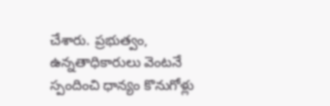చేశారు. ప్రభుత్వం, ఉన్నతాధికారులు వెంటనే స్పందించి ధాన్యం కొనుగోళ్లు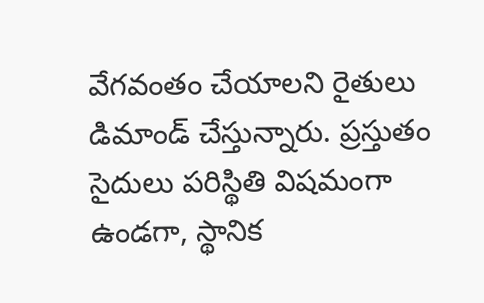వేగవంతం చేయాలని రైతులు డిమాండ్ చేస్తున్నారు. ప్రస్తుతం సైదులు పరిస్థితి విషమంగా ఉండగా, స్థానిక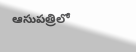ఆసుపత్రిలో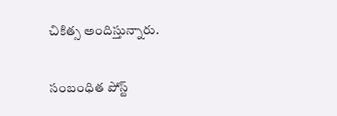చికిత్స అందిస్తున్నారు.

సంబంధిత పోస్ట్